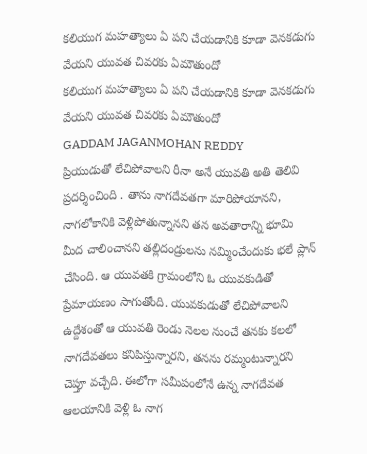కలియుగ మహత్యాలు ఏ పని చేయడానికి కూడా వెనకడుగు వేయని యువత చివరకు ఏమౌతుందో
కలియుగ మహత్యాలు ఏ పని చేయడానికి కూడా వెనకడుగు వేయని యువత చివరకు ఏమౌతుందో
GADDAM JAGANMOHAN REDDY
ప్రియుడుతో లేచిపోవాలని రీనా అనే యువతి అతి తెలివి ప్రదర్శించింది . తాను నాగదేవతగా మారిపోయానని, నాగలోకానికి వెళ్లిపోతున్నానని తన అవతారాన్ని భూమి మీద చాలించానని తల్లిదండ్రులను నమ్మించేందుకు భలే ప్లాన్ చేసింది. ఆ యువతకి గ్రామంలోని ఓ యువకుడితో ప్రేమాయణం సాగుతోంది. యువకుడుతో లేచిపోవాలని ఉద్దేశంతో ఆ యువతి రెండు నెలల నుంచే తనకు కలలో నాగదేవతలు కనిపిస్తున్నారని, తనను రమ్మంటున్నారని చెప్తూ వచ్చేది. ఈలోగా సమీపంలోనే ఉన్న నాగదేవత ఆలయానికి వెళ్లి ఓ నాగ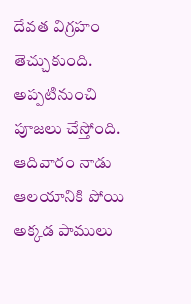దేవత విగ్రహం తెచ్చుకుంది. అప్పటినుంచి పూజలు చేస్తోంది. ఆదివారం నాడు ఆలయానికి పోయి అక్కడ పాములు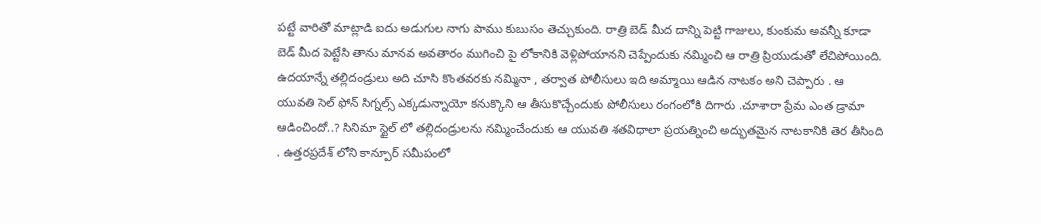పట్టే వారితో మాట్లాడి ఐదు అడుగుల నాగు పాము కుబుసం తెచ్చుకుంది. రాత్రి బెడ్ మీద దాన్ని పెట్టి గాజులు, కుంకుమ అవన్నీ కూడా బెడ్ మీద పెట్టేసి తాను మానవ అవతారం ముగించి పై లోకానికి వెళ్లిపోయానని చెప్పేందుకు నమ్మించి ఆ రాత్రి ప్రియుడుతో లేచిపోయింది. ఉదయాన్నే తల్లిదండ్రులు అది చూసి కొంతవరకు నమ్మినా , తర్వాత పోలీసులు ఇది అమ్మాయి ఆడిన నాటకం అని చెప్పారు . ఆ యువతి సెల్ ఫోన్ సిగ్నల్స్ ఎక్కడున్నాయో కనుక్కొని ఆ తీసుకొచ్చేందుకు పోలీసులు రంగంలోకి దిగారు .చూశారా ప్రేమ ఎంత డ్రామా ఆడించిందో..? సినిమా స్టైల్ లో తల్లిదండ్రులను నమ్మించేందుకు ఆ యువతి శతవిధాలా ప్రయత్నించి అద్భుతమైన నాటకానికి తెర తీసింది . ఉత్తరప్రదేశ్ లోని కాన్పూర్ సమీపంలో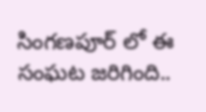సింగణపూర్ లో ఈ సంఘట జరిగింది..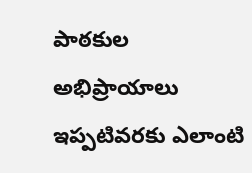పాఠకుల అభిప్రాయాలు
ఇప్పటివరకు ఎలాంటి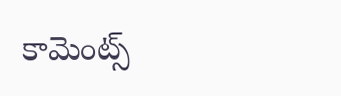కామెంట్స్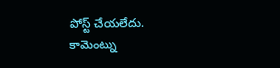పోస్ట్ చేయలేదు.
కామెంట్ను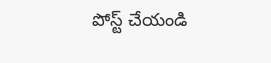పోస్ట్ చేయండి